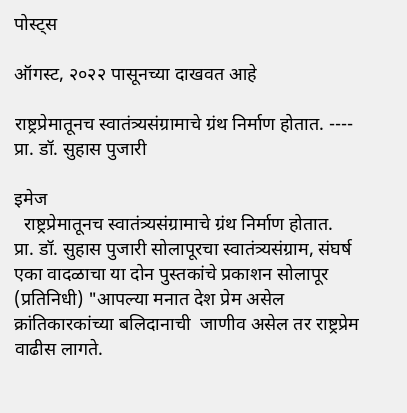पोस्ट्स

ऑगस्ट, २०२२ पासूनच्या दाखवत आहे

राष्ट्रप्रेमातूनच स्वातंत्र्यसंग्रामाचे ग्रंथ निर्माण होतात. ---- प्रा. डॉ. सुहास पुजारी

इमेज
  राष्ट्रप्रेमातूनच स्वातंत्र्यसंग्रामाचे ग्रंथ निर्माण होतात.   प्रा. डॉ. सुहास पुजारी सोलापूरचा स्वातंत्र्यसंग्राम, संघर्ष एका वादळाचा या दोन पुस्तकांचे प्रकाशन सोलापूर (प्रतिनिधी) "आपल्या मनात देश प्रेम असेल क्रांतिकारकांच्या बलिदानाची  जाणीव असेल तर राष्ट्रप्रेम वाढीस लागते.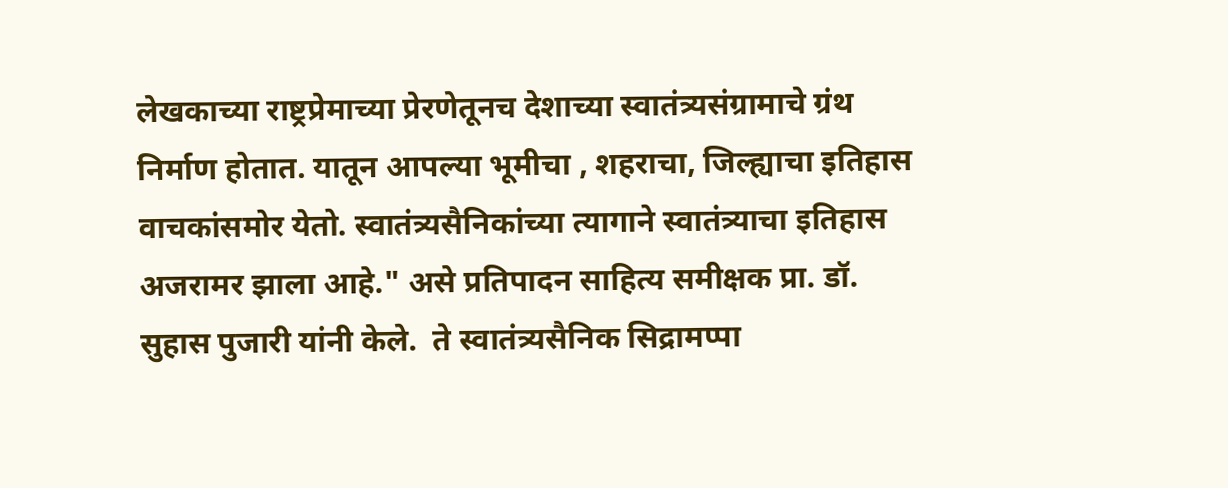लेखकाच्या राष्ट्रप्रेमाच्या प्रेरणेतूनच देशाच्या स्वातंत्र्यसंग्रामाचे ग्रंथ निर्माण होतात. यातून आपल्या भूमीचा , शहराचा, जिल्ह्याचा इतिहास वाचकांसमोर येतो. स्वातंत्र्यसैनिकांच्या त्यागाने स्वातंत्र्याचा इतिहास अजरामर झाला आहे." असे प्रतिपादन साहित्य समीक्षक प्रा. डॉ. सुहास पुजारी यांनी केले.  ते स्वातंत्र्यसैनिक सिद्रामप्पा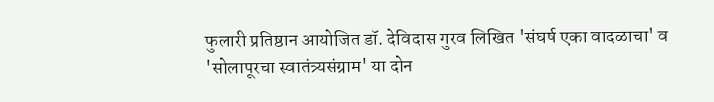फुलारी प्रतिष्ठान आयोजित डॉ. देविदास गुरव लिखित 'संघर्ष एका वादळाचा' व 'सोलापूरचा स्वातंत्र्यसंग्राम' या दोन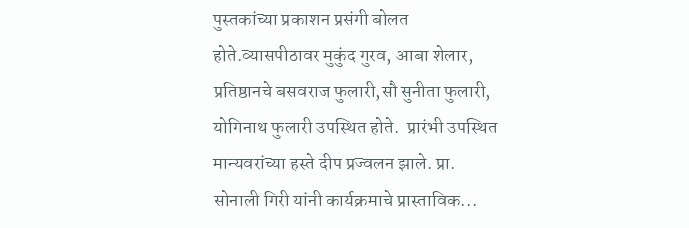पुस्तकांच्या प्रकाशन प्रसंगी बोलत होते.व्यासपीठावर मुकुंद गुरव, आबा शेलार, प्रतिष्ठानचे बसवराज फुलारी,सौ सुनीता फुलारी, योगिनाथ फुलारी उपस्थित होते.  प्रारंभी उपस्थित मान्यवरांच्या हस्ते दीप प्रज्वलन झाले. प्रा. सोनाली गिरी यांनी कार्यक्रमाचे प्रास्ताविक...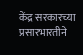केंद्र सरकारच्या प्रसारभारतीने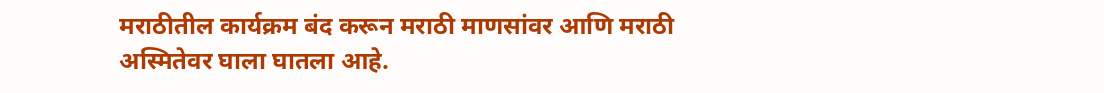मराठीतील कार्यक्रम बंद करून मराठी माणसांवर आणि मराठी अस्मितेवर घाला घातला आहे.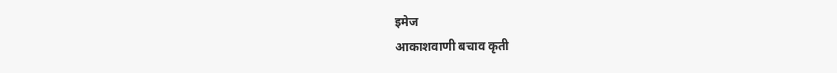इमेज
आकाशवाणी बचाव कृती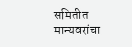समितीत मान्यवरांचा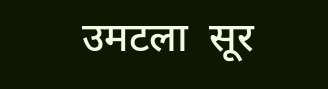उमटला  सूर